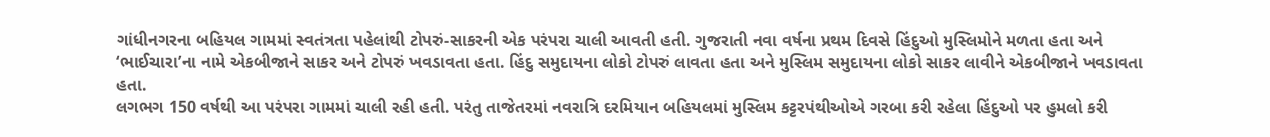ગાંધીનગરના બહિયલ ગામમાં સ્વતંત્રતા પહેલાંથી ટોપરું-સાકરની એક પરંપરા ચાલી આવતી હતી. ગુજરાતી નવા વર્ષના પ્રથમ દિવસે હિંદુઓ મુસ્લિમોને મળતા હતા અને ‘ભાઈચારા’ના નામે એકબીજાને સાકર અને ટોપરું ખવડાવતા હતા. હિંદુ સમુદાયના લોકો ટોપરું લાવતા હતા અને મુસ્લિમ સમુદાયના લોકો સાકર લાવીને એકબીજાને ખવડાવતા હતા.
લગભગ 150 વર્ષથી આ પરંપરા ગામમાં ચાલી રહી હતી. પરંતુ તાજેતરમાં નવરાત્રિ દરમિયાન બહિયલમાં મુસ્લિમ કટ્ટરપંથીઓએ ગરબા કરી રહેલા હિંદુઓ પર હુમલો કરી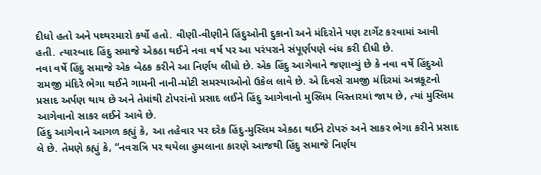દીધો હતો અને પથ્થરમારો કર્યો હતો. વીણી-વીણીને હિંદુઓની દુકાનો અને મંદિરોને પણ ટાર્ગેટ કરવામાં આવી હતી. ત્યારબાદ હિંદુ સમાજે એકઠા થઈને નવા વર્ષ પર આ પરંપરાને સંપૂર્ણપણે બંધ કરી દીધી છે.
નવા વર્ષે હિંદુ સમાજે એક બેઠક કરીને આ નિર્ણય લીધો છે. એક હિંદુ આગેવાને જણાવ્યું છે કે નવા વર્ષે હિંદુઓ રામજી મંદિરે ભેગા થઈને ગામની નાની-મોટી સમસ્યાઓનો ઉકેલ લાવે છે. એ દિવસે રામજી મંદિરમાં અન્નકૂટનો પ્રસાદ અર્પણ થાય છે અને તેમાંથી ટોપરાંનો પ્રસાદ લઈને હિંદુ આગેવાનો મુસ્લિમ વિસ્તારમાં જાય છે, ત્યાં મુસ્લિમ આગેવાનો સાકર લઈને આવે છે.
હિંદુ આગેવાને આગળ કહ્યું કે, આ તહેવાર પર દરેક હિંદુ-મુસ્લિમ એકઠા થઈને ટોપરું અને સાકર ભેગા કરીને પ્રસાદ લે છે. તેમણે કહ્યું કે, “નવરાત્રિ પર થયેલા હુમલાના કારણે આજથી હિંદુ સમાજે નિર્ણય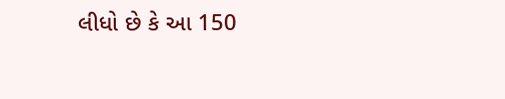લીધો છે કે આ 150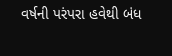વર્ષની પરંપરા હવેથી બંધ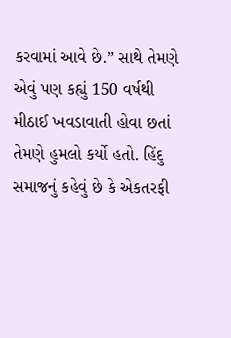કરવામાં આવે છે.” સાથે તેમણે એવું પણ કહ્યું 150 વર્ષથી મીઠાઈ ખવડાવાતી હોવા છતાં તેમણે હુમલો કર્યો હતો. હિંદુ સમાજનું કહેવું છે કે એકતરફી